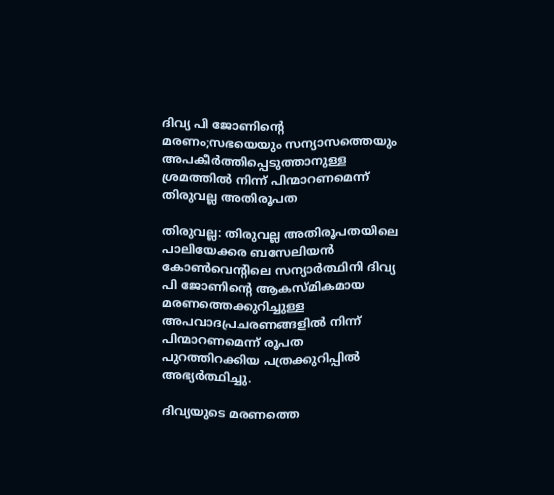ദിവ്യ പി ജോണിന്റെ മരണം;സഭയെയും സന്യാസത്തെയും അപകീര്‍ത്തിപ്പെടുത്താനുള്ള ശ്രമത്തില്‍ നിന്ന് പിന്മാറണമെന്ന് തിരുവല്ല അതിരൂപത

തിരുവല്ല: തിരുവല്ല അതിരൂപതയിലെ പാലിയേക്കര ബസേലിയന്‍ കോണ്‍വെന്റിലെ സന്യാര്‍ത്ഥിനി ദിവ്യ പി ജോണിന്റെ ആകസ്മികമായ മരണത്തെക്കുറിച്ചുള്ള അപവാദപ്രചരണങ്ങളില്‍ നിന്ന് പിന്മാറണമെന്ന് രൂപത പുറത്തിറക്കിയ പത്രക്കുറിപ്പില്‍ അഭ്യര്‍ത്ഥിച്ചു.

ദിവ്യയുടെ മരണത്തെ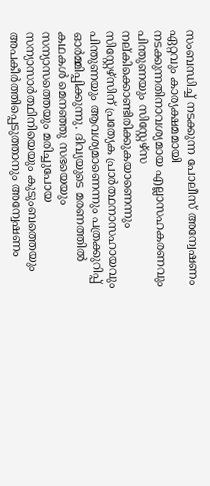സംബന്ധിച്ച് നടക്കുന്ന പോലീസ് അന്വേഷണം ഏറ്റവും കാര്യക്ഷമമായി നടക്കുന്നതിനാവശ്യമായ എല്ലാസഹകരണവും പിന്തുണയും സിസ്റ്റേഴ്‌സ നല്കിക്കൊണ്ടിരിക്കുകയാണെന്നും സിസ്റ്റേഴ്‌സിന് പ്രത്യേക പ്രാര്‍ത്ഥനാസഹായവും പിന്തുണയും ആവശ്യമാണെന്നും പത്രക്കുറിപ്പ് ഓര്‍മ്മിപ്പിക്കുന്നു. ദിവ്യയുടെ മരണത്തില്‍ കഥകള്‍ മെനഞ്ഞു സഭയെയും സന്യാസത്തെയും മരിച്ചുപോയ സന്യാസാര്‍ത്ഥിനിയെയും കുടുംബത്തെയും അപകീര്‍ത്തിപ്പെടുത്താനും അന്വേഷണം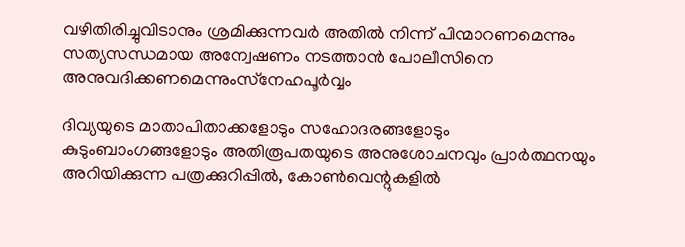വഴിതിരിച്ചുവിടാനും ശ്രമിക്കുന്നവര്‍ അതില്‍ നിന്ന് പിന്മാറണമെന്നും സത്യസന്ധമായ അന്വേഷണം നടത്താന്‍ പോലീസിനെ അനുവദിക്കണമെന്നുംസ്‌നേഹപൂര്‍വ്വം

ദിവ്യയുടെ മാതാപിതാക്കളോടും സഹോദരങ്ങളോടും കുടുംബാംഗങ്ങളോടും അതിരൂപതയുടെ അനുശോചനവും പ്രാര്‍ത്ഥനയും അറിയിക്കുന്ന പത്രക്കുറിപ്പില്‍, കോണ്‍വെന്റുകളില്‍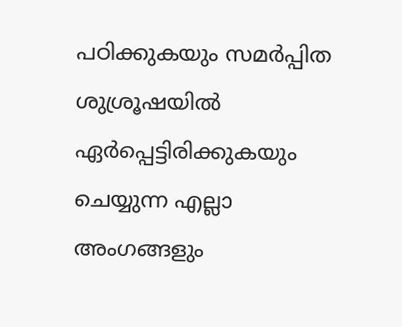പഠിക്കുകയും സമര്‍പ്പിത ശുശ്രൂഷയില്‍ ഏര്‍പ്പെട്ടിരിക്കുകയും ചെയ്യുന്ന എല്ലാ അംഗങ്ങളും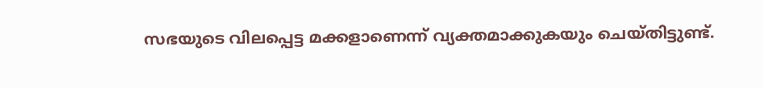സഭയുടെ വിലപ്പെട്ട മക്കളാണെന്ന് വ്യക്തമാക്കുകയും ചെയ്തിട്ടുണ്ട്.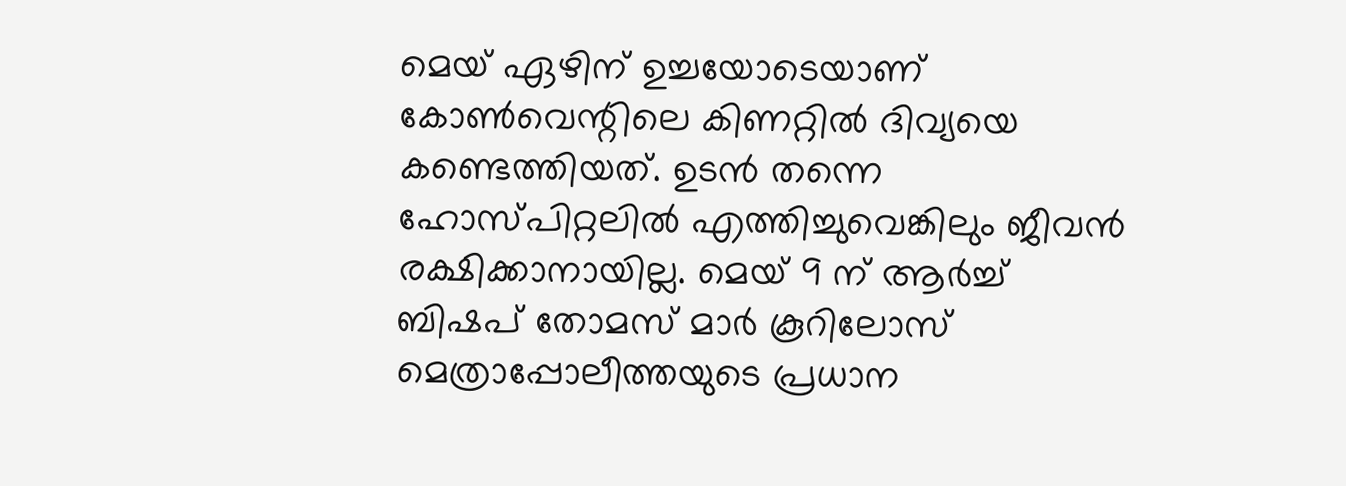മെയ് ഏഴിന് ഉച്ചയോടെയാണ് കോണ്‍വെന്റിലെ കിണറ്റില്‍ ദിവ്യയെ കണ്ടെത്തിയത്. ഉടന്‍ തന്നെ ഹോസ്പിറ്റലില്‍ എത്തിച്ചുവെങ്കിലും ജീവന്‍ രക്ഷിക്കാനായില്ല. മെയ് 9 ന് ആര്‍ച്ച് ബിഷപ് തോമസ് മാര്‍ കൂറിലോസ് മെത്രാപ്പോലീത്തയുടെ പ്രധാന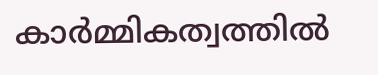കാര്‍മ്മികത്വത്തില്‍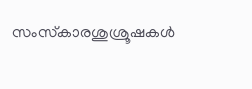സംസ്‌കാരശുശ്രൂഷകള്‍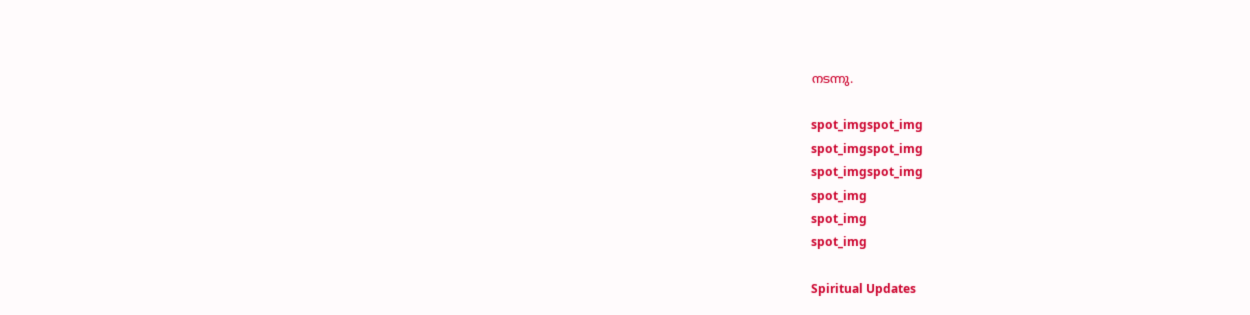നടന്നു.

spot_imgspot_img
spot_imgspot_img
spot_imgspot_img
spot_img
spot_img
spot_img

Spiritual Updates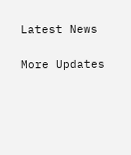Latest News

More Updates